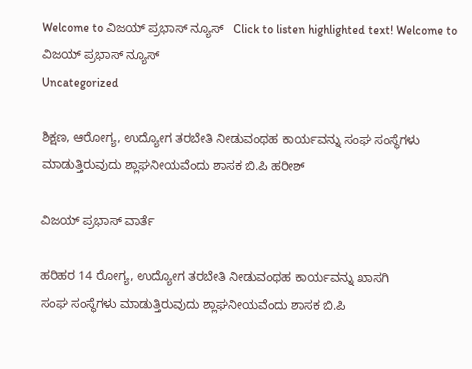Welcome to ವಿಜಯ್ ಪ್ರಭಾಸ್ ನ್ಯೂಸ್   Click to listen highlighted text! Welcome to ವಿಜಯ್ ಪ್ರಭಾಸ್ ನ್ಯೂಸ್
Uncategorized

ಶಿಕ್ಷಣ, ಆರೋಗ್ಯ, ಉದ್ಯೋಗ ತರಬೇತಿ ನೀಡುವಂಥಹ ಕಾರ್ಯವನ್ನು ಸಂಘ ಸಂಸ್ಥೆಗಳು ಮಾಡುತ್ತಿರುವುದು ಶ್ಲಾಘನೀಯವೆಂದು ಶಾಸಕ ಬಿ.ಪಿ ಹರೀಶ್

ವಿಜಯ್ ಪ್ರಭಾಸ್ ವಾರ್ತೆ

ಹರಿಹರ 14 ರೋಗ್ಯ, ಉದ್ಯೋಗ ತರಬೇತಿ ನೀಡುವಂಥಹ ಕಾರ್ಯವನ್ನು ಖಾಸಗಿ
ಸಂಘ ಸಂಸ್ಥೆಗಳು ಮಾಡುತ್ತಿರುವುದು ಶ್ಲಾಘನೀಯವೆಂದು ಶಾಸಕ ಬಿ.ಪಿ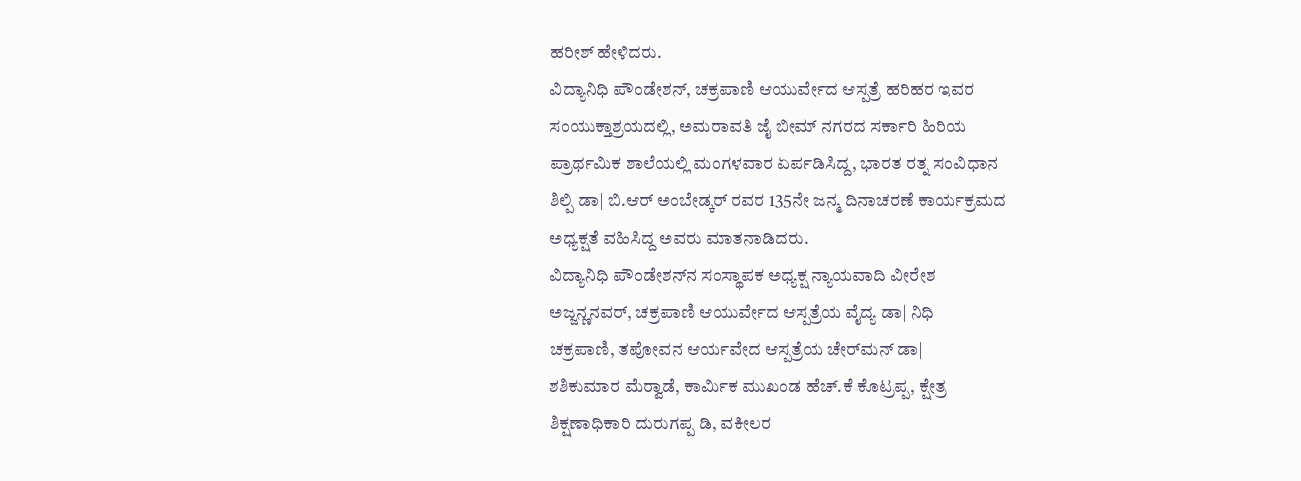ಹರೀಶ್ ಹೇಳಿದರು.
ವಿದ್ಯಾನಿಧಿ ಪೌಂಡೇಶನ್, ಚಕ್ರಪಾಣಿ ಆಯುರ್ವೇದ ಆಸ್ಪತ್ರೆ ಹರಿಹರ ಇವರ
ಸಂಯುಕ್ತಾಶ್ರಯದಲ್ಲಿ, ಅಮರಾವತಿ ಜೈ ಬೀಮ್ ನಗರದ ಸರ್ಕಾರಿ ಹಿರಿಯ
ಪ್ರಾರ್ಥಮಿಕ ಶಾಲೆಯಲ್ಲಿ ಮಂಗಳವಾರ ಏರ್ಪಡಿಸಿದ್ದ, ಭಾರತ ರತ್ನ ಸಂವಿಧಾನ
ಶಿಲ್ಪಿ ಡಾ| ಬಿ.ಆರ್ ಅಂಬೇಡ್ಕರ್ ರವರ 135ನೇ ಜನ್ಮ ದಿನಾಚರಣೆ ಕಾರ್ಯಕ್ರಮದ
ಅಧ್ಯಕ್ಷತೆ ವಹಿಸಿದ್ದ ಅವರು ಮಾತನಾಡಿದರು.
ವಿದ್ಯಾನಿಧಿ ಪೌಂಡೇಶನ್‌ನ ಸಂಸ್ಥಾಪಕ ಅಧ್ಯಕ್ಷ ನ್ಯಾಯವಾದಿ ವೀರೇಶ
ಅಜ್ಜನ್ಣನವರ್, ಚಕ್ರಪಾಣಿ ಆಯುರ್ವೇದ ಆಸ್ಪತ್ರೆಯ ವೈದ್ಯ ಡಾ| ನಿಧಿ
ಚಕ್ರಪಾಣಿ, ತಪೋವನ ಆರ್ಯವೇದ ಆಸ್ಪತ್ರೆಯ ಚೇರ್‌ಮನ್ ಡಾ|
ಶಶಿಕುಮಾರ ಮೆರ‍್ವಾಡೆ, ಕಾರ್ಮಿಕ ಮುಖಂಡ ಹೆಚ್.ಕೆ ಕೊಟ್ರಪ್ಪ, ಕ್ಷೇತ್ರ
ಶಿಕ್ಷಣಾಧಿಕಾರಿ ದುರುಗಪ್ಪ ಡಿ, ವಕೀಲರ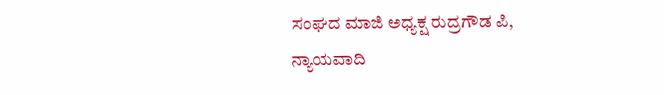ಸಂಘದ ಮಾಜಿ ಅಧ್ಯಕ್ಷ ರುದ್ರಗೌಡ ಪಿ,
ನ್ಯಾಯವಾದಿ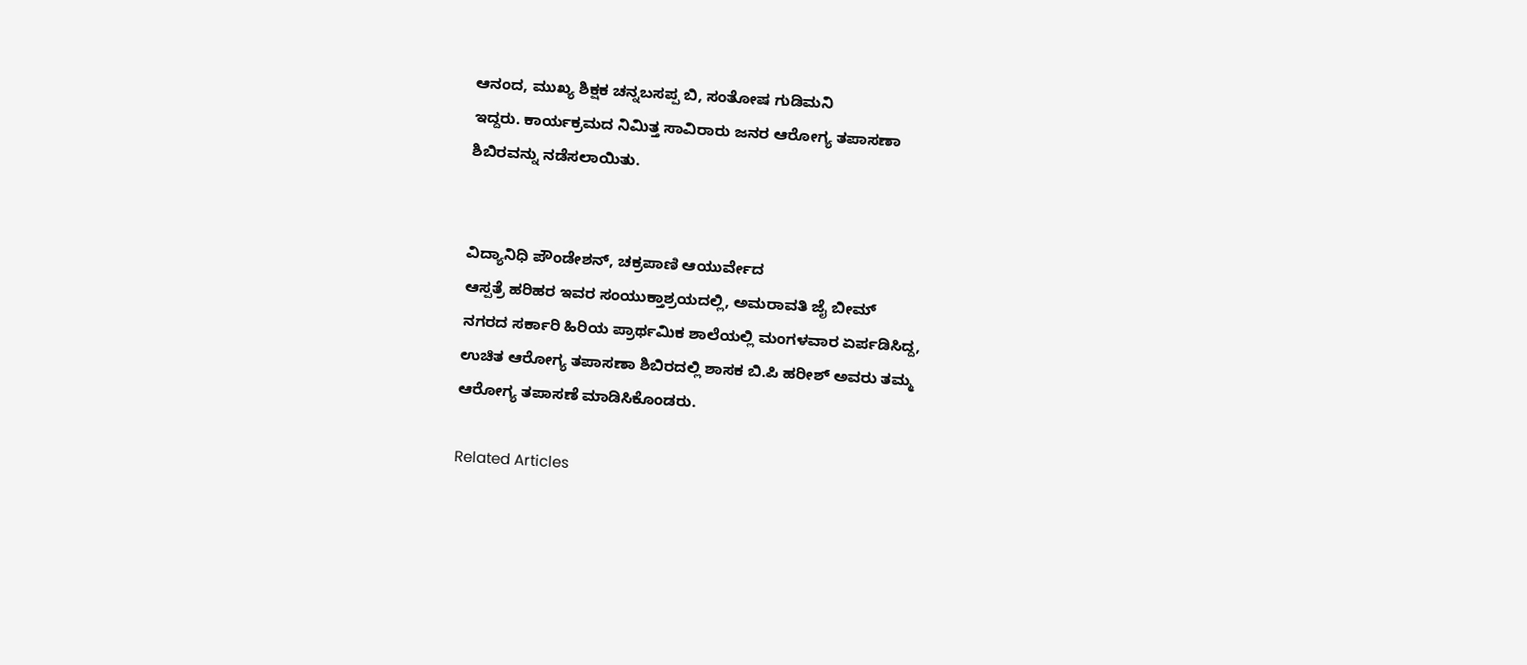ಆನಂದ, ಮುಖ್ಯ ಶಿಕ್ಷಕ ಚನ್ನಬಸಪ್ಪ ಬಿ, ಸಂತೋಷ ಗುಡಿಮನಿ
ಇದ್ದರು. ಕಾರ್ಯಕ್ರಮದ ನಿಮಿತ್ತ ಸಾವಿರಾರು ಜನರ ಆರೋಗ್ಯ ತಪಾಸಣಾ
ಶಿಬಿರವನ್ನು ನಡೆಸಲಾಯಿತು.


ವಿದ್ಯಾನಿಧಿ ಪೌಂಡೇಶನ್, ಚಕ್ರಪಾಣಿ ಆಯುರ್ವೇದ
ಆಸ್ಪತ್ರೆ ಹರಿಹರ ಇವರ ಸಂಯುಕ್ತಾಶ್ರಯದಲ್ಲಿ, ಅಮರಾವತಿ ಜೈ ಬೀಮ್
ನಗರದ ಸರ್ಕಾರಿ ಹಿರಿಯ ಪ್ರಾರ್ಥಮಿಕ ಶಾಲೆಯಲ್ಲಿ ಮಂಗಳವಾರ ಏರ್ಪಡಿಸಿದ್ದ,
ಉಚಿತ ಆರೋಗ್ಯ ತಪಾಸಣಾ ಶಿಬಿರದಲ್ಲಿ ಶಾಸಕ ಬಿ.ಪಿ ಹರೀಶ್ ಅವರು ತಮ್ಮ
ಆರೋಗ್ಯ ತಪಾಸಣೆ ಮಾಡಿಸಿಕೊಂಡರು.

Related Articles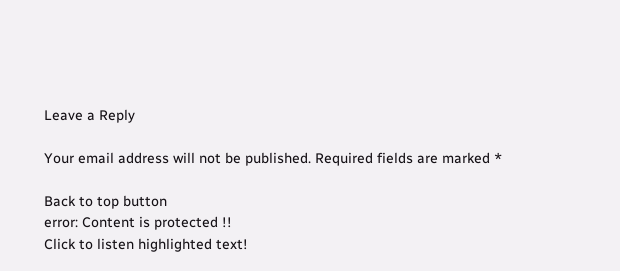Leave a Reply

Your email address will not be published. Required fields are marked *

Back to top button
error: Content is protected !!
Click to listen highlighted text!